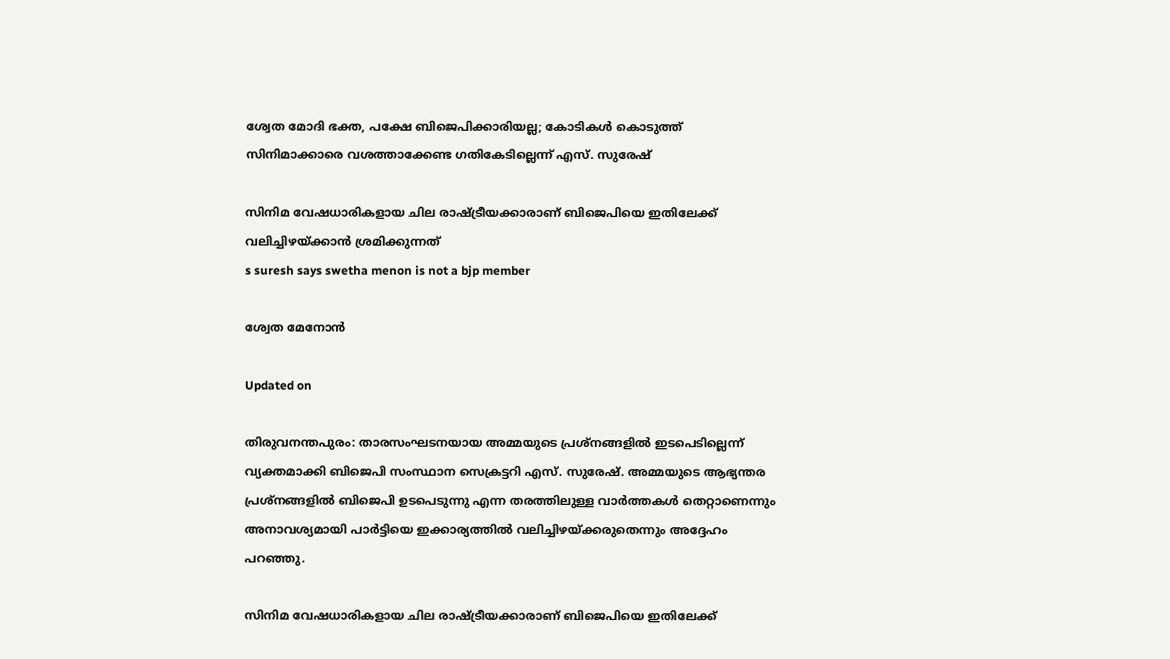ശ്വേത മോദി ഭക്ത, പക്ഷേ ബിജെപിക്കാരിയല്ല; കോടികൾ കൊടുത്ത് സിനിമാക്കാരെ വശത്താക്കേണ്ട ഗതികേടില്ലെന്ന് എസ്. സുരേഷ്

സിനിമ വേഷധാരികളായ ചില രാഷ്ട്രീയക്കാരാണ് ബിജെപിയെ ഇതിലേക്ക് വലിച്ചിഴയ്ക്കാൻ ശ്രമിക്കുന്നത്
s suresh says swetha menon is not a bjp member

ശ്വേത മേനോൻ

Updated on

തിരുവനന്തപുരം: താരസംഘടനയായ അമ്മയുടെ പ്രശ്നങ്ങളിൽ ഇടപെടില്ലെന്ന് വ്യക്തമാക്കി ബിജെപി സംസ്ഥാന സെക്രട്ടറി എസ്. സുരേഷ്. അമ്മയുടെ ആഭ്യന്തര പ്രശ്നങ്ങളിൽ ബിജെപി ഉടപെടുന്നു എന്ന തരത്തിലുള്ള വാർത്തകൾ തെറ്റാണെന്നും അനാവശ്യമായി പാർട്ടിയെ ഇക്കാര്യത്തിൽ വലിച്ചിഴയ്ക്കരുതെന്നും അദ്ദേഹം പറഞ്ഞു.

സിനിമ വേഷധാരികളായ ചില രാഷ്ട്രീയക്കാരാണ് ബിജെപിയെ ഇതിലേക്ക്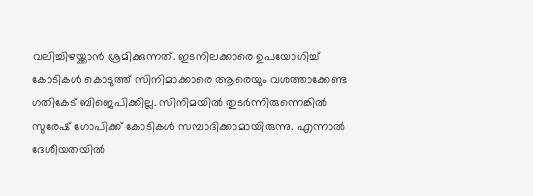വലിച്ചിഴയ്ക്കാൻ ശ്രമിക്കുന്നത്. ഇടനിലക്കാരെ ഉപയോഗിച്ച് കോടികൾ കൊടുത്ത് സിനിമാക്കാരെ ആരെയും വശത്താക്കേണ്ട ഗതികേട് ബിജെപിക്കില്ല. സിനിമയിൽ തുടർന്നിരുന്നെങ്കിൽ സുരേഷ് ഗോപിക്ക് കോടികൾ സമ്പാദിക്കാമായിരുന്നു. എന്നാൽ ദേശീയതയിൽ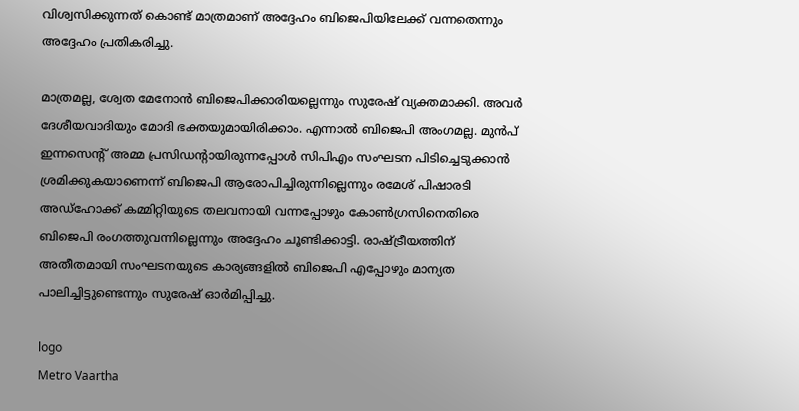വിശ്വസിക്കുന്നത് കൊണ്ട് മാത്രമാണ് അദ്ദേഹം ബിജെപിയിലേക്ക് വന്നതെന്നും അദ്ദേഹം പ്രതികരിച്ചു.

മാത്രമല്ല, ശ്വേത മേനോൻ ബിജെപിക്കാരിയല്ലെന്നും സുരേഷ് വ്യക്തമാക്കി. അവർ ദേശീയവാദിയും മോദി ഭക്തയുമായിരിക്കാം. എന്നാൽ ബിജെപി അംഗമല്ല. മുൻപ് ഇന്നസെന്‍റ് അമ്മ പ്രസിഡന്‍റായിരുന്നപ്പോൾ സിപിഎം സംഘടന പിടിച്ചെടുക്കാൻ ശ്രമിക്കുകയാണെന്ന് ബിജെപി ആരോപിച്ചിരുന്നില്ലെന്നും രമേശ് പിഷാരടി അഡ്ഹോക്ക് കമ്മിറ്റിയുടെ തലവനായി വന്നപ്പോഴും കോൺഗ്രസിനെതിരെ ബിജെപി രംഗത്തുവന്നില്ലെന്നും അദ്ദേഹം ചൂണ്ടിക്കാട്ടി. രാഷ്ട്രീയത്തിന് അതീതമായി സംഘടനയുടെ കാര്യങ്ങളിൽ ബിജെപി എപ്പോഴും മാന്യത പാലിച്ചിട്ടുണ്ടെന്നും സുരേഷ് ഓർമിപ്പിച്ചു.

logo
Metro Vaartha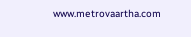www.metrovaartha.com